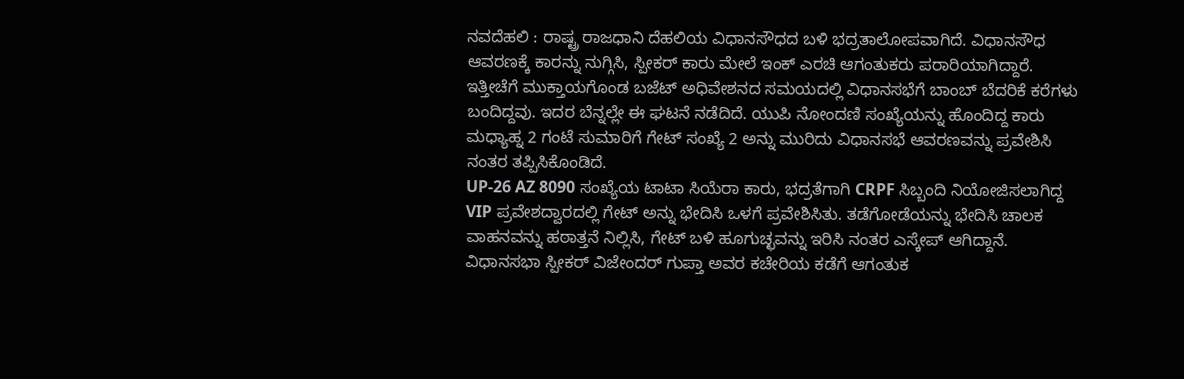ನವದೆಹಲಿ : ರಾಷ್ಟ್ರ ರಾಜಧಾನಿ ದೆಹಲಿಯ ವಿಧಾನಸೌಧದ ಬಳಿ ಭದ್ರತಾಲೋಪವಾಗಿದೆ. ವಿಧಾನಸೌಧ ಆವರಣಕ್ಕೆ ಕಾರನ್ನು ನುಗ್ಗಿಸಿ, ಸ್ಪೀಕರ್ ಕಾರು ಮೇಲೆ ಇಂಕ್ ಎರಚಿ ಆಗಂತುಕರು ಪರಾರಿಯಾಗಿದ್ದಾರೆ.
ಇತ್ತೀಚೆಗೆ ಮುಕ್ತಾಯಗೊಂಡ ಬಜೆಟ್ ಅಧಿವೇಶನದ ಸಮಯದಲ್ಲಿ ವಿಧಾನಸಭೆಗೆ ಬಾಂಬ್ ಬೆದರಿಕೆ ಕರೆಗಳು ಬಂದಿದ್ದವು. ಇದರ ಬೆನ್ನಲ್ಲೇ ಈ ಘಟನೆ ನಡೆದಿದೆ. ಯುಪಿ ನೋಂದಣಿ ಸಂಖ್ಯೆಯನ್ನು ಹೊಂದಿದ್ದ ಕಾರು ಮಧ್ಯಾಹ್ನ 2 ಗಂಟೆ ಸುಮಾರಿಗೆ ಗೇಟ್ ಸಂಖ್ಯೆ 2 ಅನ್ನು ಮುರಿದು ವಿಧಾನಸಭೆ ಆವರಣವನ್ನು ಪ್ರವೇಶಿಸಿ ನಂತರ ತಪ್ಪಿಸಿಕೊಂಡಿದೆ.
UP-26 AZ 8090 ಸಂಖ್ಯೆಯ ಟಾಟಾ ಸಿಯೆರಾ ಕಾರು, ಭದ್ರತೆಗಾಗಿ CRPF ಸಿಬ್ಬಂದಿ ನಿಯೋಜಿಸಲಾಗಿದ್ದ VIP ಪ್ರವೇಶದ್ವಾರದಲ್ಲಿ ಗೇಟ್ ಅನ್ನು ಭೇದಿಸಿ ಒಳಗೆ ಪ್ರವೇಶಿಸಿತು. ತಡೆಗೋಡೆಯನ್ನು ಭೇದಿಸಿ ಚಾಲಕ ವಾಹನವನ್ನು ಹಠಾತ್ತನೆ ನಿಲ್ಲಿಸಿ, ಗೇಟ್ ಬಳಿ ಹೂಗುಚ್ಛವನ್ನು ಇರಿಸಿ ನಂತರ ಎಸ್ಕೇಪ್ ಆಗಿದ್ದಾನೆ.
ವಿಧಾನಸಭಾ ಸ್ಪೀಕರ್ ವಿಜೇಂದರ್ ಗುಪ್ತಾ ಅವರ ಕಚೇರಿಯ ಕಡೆಗೆ ಆಗಂತುಕ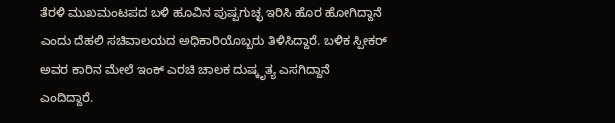ತೆರಳಿ ಮುಖಮಂಟಪದ ಬಳಿ ಹೂವಿನ ಪುಷ್ಪಗುಚ್ಛ ಇರಿಸಿ ಹೊರ ಹೋಗಿದ್ದಾನೆ ಎಂದು ದೆಹಲಿ ಸಚಿವಾಲಯದ ಅಧಿಕಾರಿಯೊಬ್ಬರು ತಿಳಿಸಿದ್ದಾರೆ. ಬಳಿಕ ಸ್ಪೀಕರ್ ಅವರ ಕಾರಿನ ಮೇಲೆ ಇಂಕ್ ಎರಚಿ ಚಾಲಕ ದುಷ್ಕೃತ್ಯ ಎಸಗಿದ್ದಾನೆ ಎಂದಿದ್ದಾರೆ.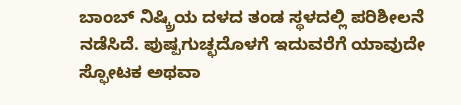ಬಾಂಬ್ ನಿಷ್ಕ್ರಿಯ ದಳದ ತಂಡ ಸ್ಥಳದಲ್ಲಿ ಪರಿಶೀಲನೆ ನಡೆಸಿದೆ. ಪುಷ್ಪಗುಚ್ಛದೊಳಗೆ ಇದುವರೆಗೆ ಯಾವುದೇ ಸ್ಫೋಟಕ ಅಥವಾ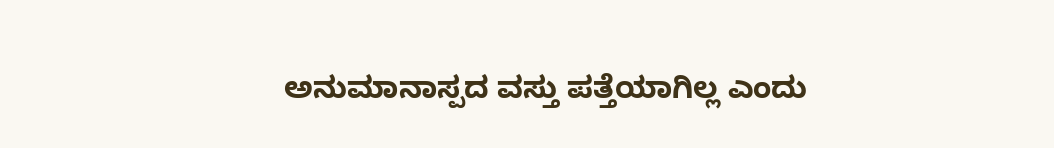ಅನುಮಾನಾಸ್ಪದ ವಸ್ತು ಪತ್ತೆಯಾಗಿಲ್ಲ ಎಂದು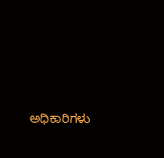ಅಧಿಕಾರಿಗಳು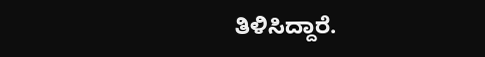ತಿಳಿಸಿದ್ದಾರೆ.